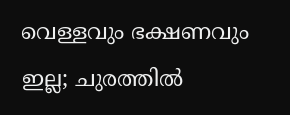വെള്ളവും ഭക്ഷണവും ഇല്ല; ചുരത്തിൽ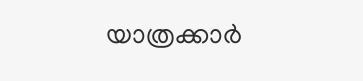യാത്രക്കാർ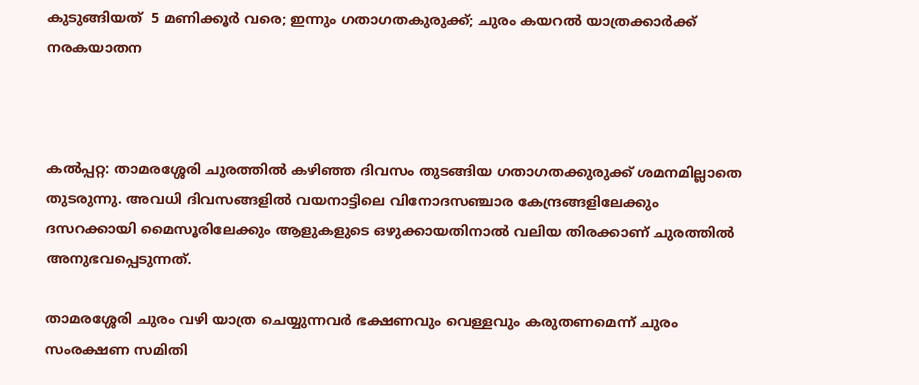കുടുങ്ങിയത്  5 മണിക്കൂർ വരെ; ഇന്നും ഗതാഗതകുരുക്ക്; ചുരം കയറൽ യാത്രക്കാർക്ക്  നരകയാതന



കൽപ്പറ്റ: താമരശ്ശേരി ചുരത്തില്‍ കഴിഞ്ഞ ദിവസം തുടങ്ങിയ ഗതാഗതക്കുരുക്ക് ശമനമില്ലാതെ തുടരുന്നു. അവധി ദിവസങ്ങളിൽ വയനാട്ടിലെ വിനോദസഞ്ചാര കേന്ദ്രങ്ങളിലേക്കും ദസറക്കായി മൈസൂരിലേക്കും ആളുകളുടെ ഒഴുക്കായതിനാല്‍ വലിയ തിരക്കാണ് ചുരത്തിൽ അനുഭവപ്പെടുന്നത്.

താമരശ്ശേരി ചുരം വഴി യാത്ര ചെയ്യുന്നവര്‍ ഭക്ഷണവും വെള്ളവും കരുതണമെന്ന് ചുരം സംരക്ഷണ സമിതി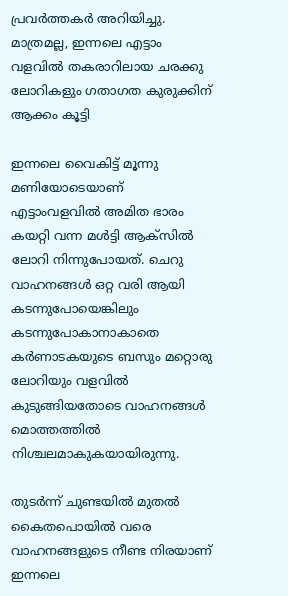പ്രവര്‍ത്തകര്‍ അറിയിച്ചു. മാത്രമല്ല, ഇന്നലെ എട്ടാം വളവില്‍ തകരാറിലായ ചരക്കു ലോറികളും ഗതാഗത കുരുക്കിന് ആക്കം കൂട്ടി

ഇന്നലെ വൈകിട്ട് മൂന്നു മണിയോടെയാണ് എട്ടാംവളവില്‍ അമിത ഭാരം കയറ്റി വന്ന മള്‍ട്ടി ആക്സില്‍ ലോറി നിന്നുപോയത്. ചെറു വാഹനങ്ങള്‍ ഒറ്റ വരി ആയി കടന്നുപോയെങ്കിലും കടന്നുപോകാനാകാതെ കര്‍ണാടകയുടെ ബസും മറ്റൊരു ലോറിയും വളവില്‍ കുടുങ്ങിയതോടെ വാഹനങ്ങള്‍ മൊത്തത്തില്‍ നിശ്ചലമാകുകയായിരുന്നു.

തുടര്‍ന്ന് ചുണ്ടയില്‍ മുതല്‍ കൈതപൊയില്‍ വരെ വാഹനങ്ങളുടെ നീണ്ട നിരയാണ് ഇന്നലെ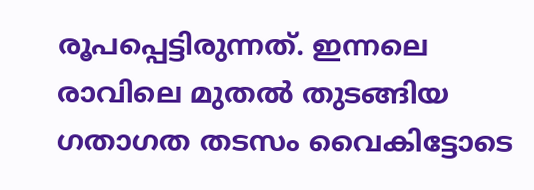രൂപപ്പെട്ടിരുന്നത്. ഇന്നലെ രാവിലെ മുതല്‍ തുടങ്ങിയ ഗതാഗത തടസം വൈകിട്ടോടെ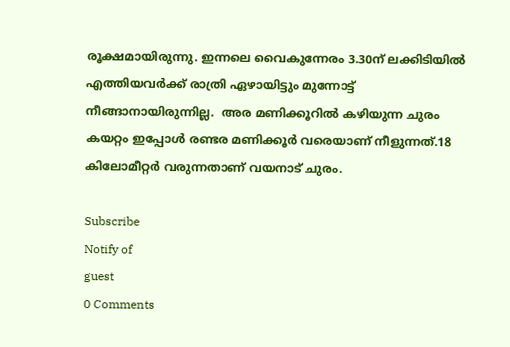രൂക്ഷമായിരുന്നു. ഇന്നലെ വൈകുന്നേരം 3.30ന് ലക്കിടിയില്‍ എത്തിയവര്‍ക്ക് രാത്രി ഏഴായിട്ടും മുന്നോട്ട് നീങ്ങാനായിരുന്നില്ല.  അര മണിക്കൂറില്‍ കഴിയുന്ന ചുരം കയറ്റം ഇപ്പോള്‍ രണ്ടര മണിക്കൂര്‍ വരെയാണ് നീളുന്നത്.18 കിലോമീറ്റർ വരുന്നതാണ് വയനാട് ചുരം.

Subscribe
Notify of
guest
0 Comments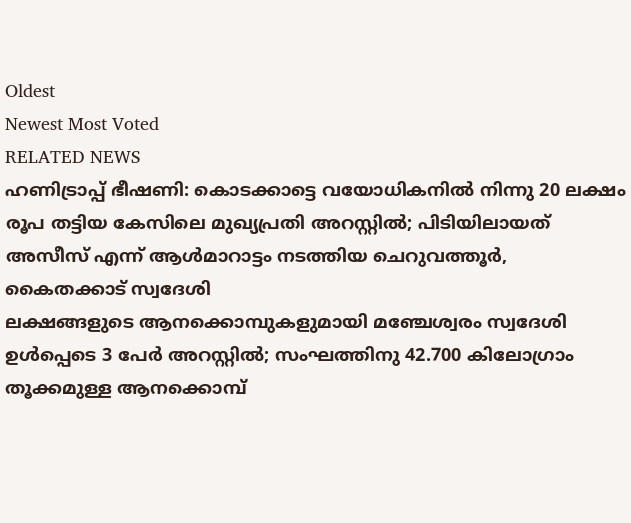Oldest
Newest Most Voted
RELATED NEWS
ഹണിട്രാപ്പ് ഭീഷണി: കൊടക്കാട്ടെ വയോധികനില്‍ നിന്നു 20 ലക്ഷം രൂപ തട്ടിയ കേസിലെ മുഖ്യപ്രതി അറസ്റ്റില്‍; പിടിയിലായത് അസീസ് എന്ന് ആള്‍മാറാട്ടം നടത്തിയ ചെറുവത്തൂര്‍, കൈതക്കാട് സ്വദേശി
ലക്ഷങ്ങളുടെ ആനക്കൊമ്പുകളുമായി മഞ്ചേശ്വരം സ്വദേശി ഉള്‍പ്പെടെ 3 പേര്‍ അറസ്റ്റില്‍; സംഘത്തിനു 42.700 കിലോഗ്രാം തൂക്കമുള്ള ആനക്കൊമ്പ്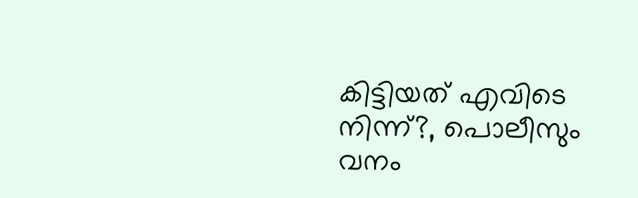കിട്ടിയത് എവിടെ നിന്ന്?, പൊലീസും വനം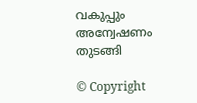വകുപ്പും അന്വേഷണം തുടങ്ങി

© Copyright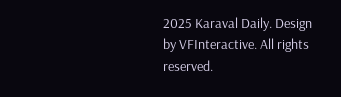2025 Karaval Daily. Design by VFInteractive. All rights reserved.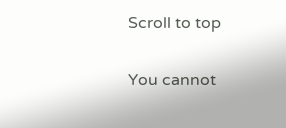Scroll to top

You cannot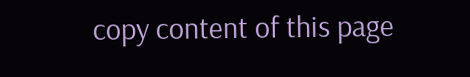copy content of this page